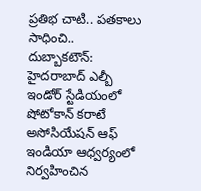ప్రతిభ చాటి.. పతకాలు సాధించి..
దుబ్బాకటౌన్: హైదరాబాద్ ఎల్బీ ఇండోర్ స్టేడియంలో షోటోకాన్ కరాటే అసోసియేషన్ ఆఫ్ ఇండియా ఆధ్వర్యంలో నిర్వహించిన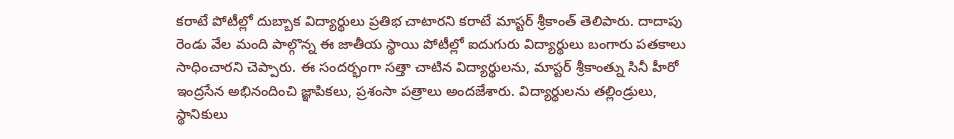కరాటే పోటీల్లో దుబ్బాక విద్యార్థులు ప్రతిభ చాటారని కరాటే మాస్టర్ శ్రీకాంత్ తెలిపారు. దాదాపు రెండు వేల మంది పాల్గొన్న ఈ జాతీయ స్థాయి పోటీల్లో ఐదుగురు విద్యార్థులు బంగారు పతకాలు సాధించారని చెప్పారు. ఈ సందర్భంగా సత్తా చాటిన విద్యార్థులను, మాస్టర్ శ్రీకాంత్ను సినీ హీరో ఇంద్రసేన అభినందించి జ్ఞాపికలు, ప్రశంసా పత్రాలు అందజేశారు. విద్యార్థులను తల్లిండ్రులు, స్థానికులు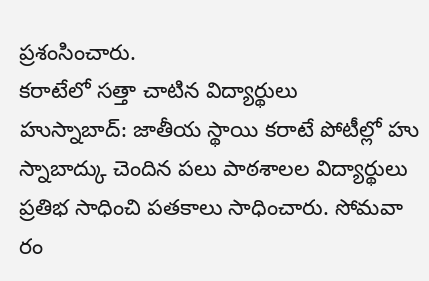ప్రశంసించారు.
కరాటేలో సత్తా చాటిన విద్యార్థులు
హుస్నాబాద్: జాతీయ స్థాయి కరాటే పోటీల్లో హు స్నాబాద్కు చెందిన పలు పాఠశాలల విద్యార్థులు ప్రతిభ సాధించి పతకాలు సాధించారు. సోమవా రం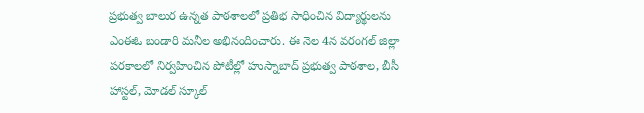ప్రభుత్వ బాలుర ఉన్నత పాఠశాలలో ప్రతిభ సాధించిన విద్యార్థులను ఎంఈఓ బండారి మనీల అభినందించారు. ఈ నెల 4న వరంగల్ జిల్లా పరకాలలో నిర్వహించిన పోటీల్లో హుస్నాబాద్ ప్రభుత్వ పాఠశాల, బీసీ హాస్టల్, మోడల్ స్కూల్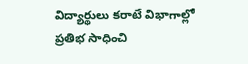విద్యార్థులు కరాటే విభాగాల్లో ప్రతిభ సాధించి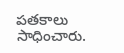పతకాలు సాధించారు.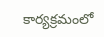కార్యక్రమంలో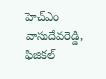హెచ్ఎం వాసుదేవరెడ్డి, ఫిజికల్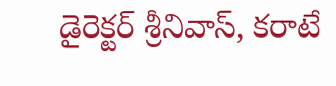డైరెక్టర్ శ్రీనివాస్, కరాటే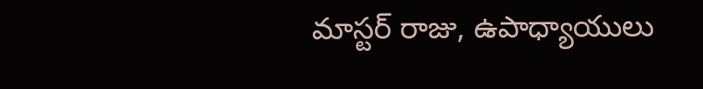మాస్టర్ రాజు, ఉపాధ్యాయులు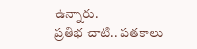ఉన్నారు.
ప్రతిభ చాటి.. పతకాలు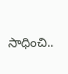సాధించి..